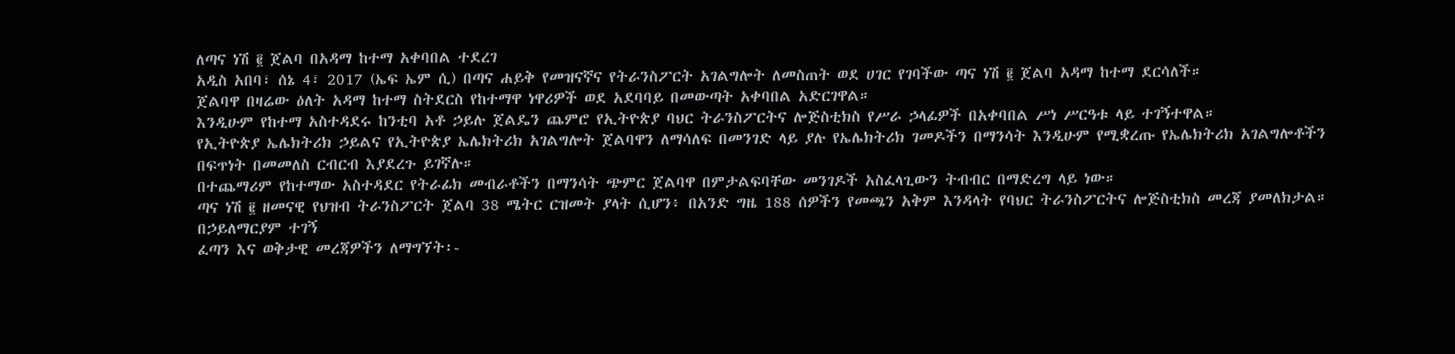ለጣና ነሽ ፪ ጀልባ በአዳማ ከተማ አቀባበል ተደረገ
አዲስ አበባ፣ ሰኔ 4፣ 2017 (ኤፍ ኤም ሲ) በጣና ሐይቅ የመዝናኛና የትራንስፖርት አገልግሎት ለመስጠት ወደ ሀገር የገባችው ጣና ነሽ ፪ ጀልባ አዳማ ከተማ ደርሳለች።
ጀልባዋ በዛሬው ዕለት አዳማ ከተማ ስትደርስ የከተማዋ ነዋሪዎች ወደ አደባባይ በመውጣት አቀባበል አድርገዋል።
እንዲሁም የከተማ አስተዳደሩ ከንቲባ አቶ ኃይሉ ጀልዴን ጨምሮ የኢትዮጵያ ባህር ትራንስፖርትና ሎጅስቲክስ የሥራ ኃላፊዎች በአቀባበል ሥነ ሥርዓቱ ላይ ተገኝተዋል።
የኢትዮጵያ ኤሌክትሪክ ኃይልና የኢትዮጵያ ኤሌክትሪክ አገልግሎት ጀልባዋን ለማሳለፍ በመንገድ ላይ ያሉ የኤሌክትሪክ ገመዶችን በማንሳት እንዲሁም የሚቋረጡ የኤሌክትሪክ አገልግሎቶችን በፍጥነት በመመለስ ርብርብ እያደረጉ ይገኛሉ።
በተጨማሪም የከተማው አስተዳደር የትራፊክ መብራቶችን በማንሳት ጭምር ጀልባዋ በምታልፍባቸው መንገዶች አስፈላጊውን ትብብር በማድረግ ላይ ነው።
ጣና ነሽ ፪ ዘመናዊ የህዝብ ትራንስፖርት ጀልባ 38 ሜትር ርዝመት ያላት ሲሆን፥ በአንድ ግዜ 188 ሰዎችን የመጫን አቅም እንዳላት የባህር ትራንስፖርትና ሎጅስቲክስ መረጃ ያመለክታል።
በኃይለማርያም ተገኝ
ፈጣን እና ወቅታዊ መረጃዎችን ለማግኘት፡-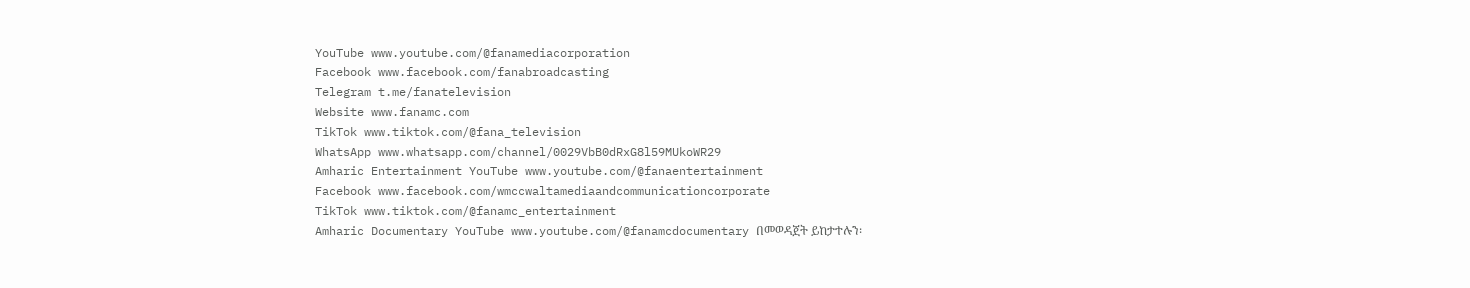YouTube www.youtube.com/@fanamediacorporation
Facebook www.facebook.com/fanabroadcasting
Telegram t.me/fanatelevision
Website www.fanamc.com
TikTok www.tiktok.com/@fana_television
WhatsApp www.whatsapp.com/channel/0029VbB0dRxG8l59MUkoWR29
Amharic Entertainment YouTube www.youtube.com/@fanaentertainment
Facebook www.facebook.com/wmccwaltamediaandcommunicationcorporate
TikTok www.tiktok.com/@fanamc_entertainment
Amharic Documentary YouTube www.youtube.com/@fanamcdocumentary በመወዳጀት ይከታተሉን፡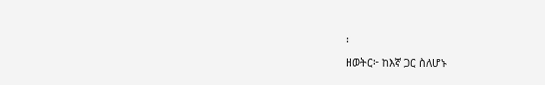፡
ዘወትር፦ ከእኛ ጋር ስለሆኑ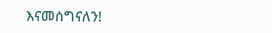እናመሰግናለን!